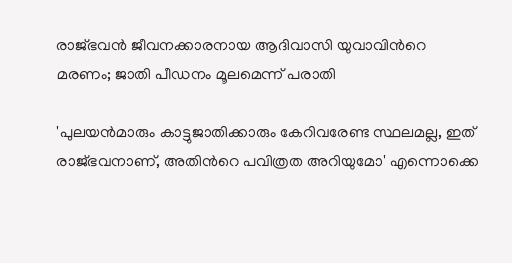രാജ്ഭവൻ ജീവനക്കാരനായ ആദിവാസി യുവാവിന്‍റെ മരണം; ജാതി പീഡനം മൂലമെന്ന് പരാതി

'പുലയൻമാരും കാട്ടുജാതിക്കാരും കേറിവരേണ്ട സ്ഥലമല്ല, ഇത് രാജ്ഭവനാണ്, അതിന്‍റെ പവിത്രത അറിയുമോ' എന്നൊക്കെ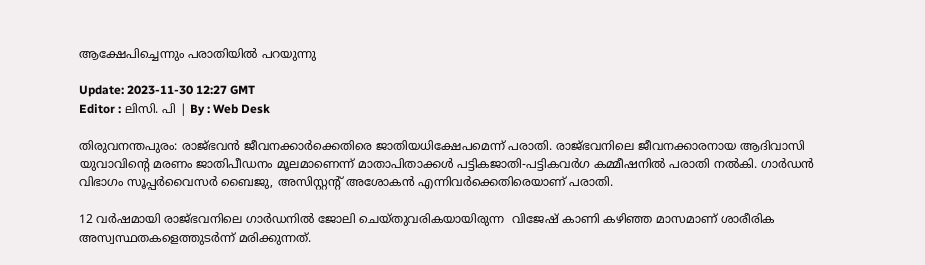ആക്ഷേപിച്ചെന്നും പരാതിയില്‍ പറയുന്നു

Update: 2023-11-30 12:27 GMT
Editor : ലിസി. പി | By : Web Desk

തിരുവനന്തപുരം: രാജ്ഭവൻ ജീവനക്കാർക്കെതിരെ ജാതിയധിക്ഷേപമെന്ന് പരാതി. രാജ്ഭവനിലെ ജീവനക്കാരനായ ആദിവാസി യുവാവിന്റെ മരണം ജാതിപീഡനം മൂലമാണെന്ന് മാതാപിതാക്കൾ പട്ടികജാതി-പട്ടികവർഗ കമ്മീഷനിൽ പരാതി നൽകി. ഗാർഡൻ വിഭാഗം സൂപ്പർവൈസർ ബൈജു, അസിസ്റ്റന്റ് അശോകൻ എന്നിവർക്കെതിരെയാണ് പരാതി.

12 വർഷമായി രാജ്ഭവനിലെ ഗാർഡനിൽ ജോലി ചെയ്തുവരികയായിരുന്ന  വിജേഷ് കാണി കഴിഞ്ഞ മാസമാണ് ശാരീരിക അസ്വസ്ഥതകളെത്തുടർന്ന് മരിക്കുന്നത്.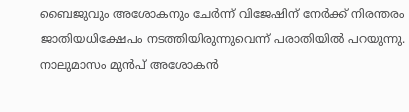ബൈജുവും അശോകനും ചേർന്ന് വിജേഷിന് നേർക്ക് നിരന്തരം ജാതിയധിക്ഷേപം നടത്തിയിരുന്നുവെന്ന് പരാതിയിൽ പറയുന്നു. നാലുമാസം മുൻപ് അശോകൻ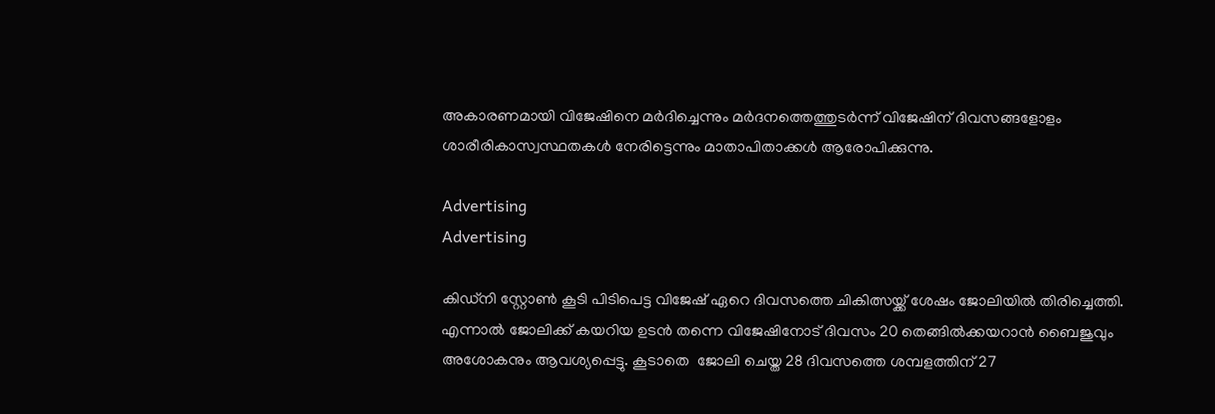അകാരണമായി വിജേഷിനെ മർദിച്ചെന്നും മർദനത്തെത്തുടർന്ന് വിജേഷിന് ദിവസങ്ങളോളം ശാരീരികാസ്വസ്ഥതകൾ നേരിട്ടെന്നും മാതാപിതാക്കൾ ആരോപിക്കുന്നു.

Advertising
Advertising

കിഡ്നി സ്റ്റോൺ കൂടി പിടിപെട്ട വിജേഷ് ഏറെ ദിവസത്തെ ചികിത്സയ്ക്ക് ശേഷം ജോലിയിൽ തിരിച്ചെത്തി. എന്നാൽ ജോലിക്ക് കയറിയ ഉടൻ തന്നെ വിജേഷിനോട് ദിവസം 20 തെങ്ങിൽക്കയറാൻ ബൈജുവും അശോകനും ആവശ്യപ്പെട്ടു. കൂടാതെ  ജോലി ചെയ്ത 28 ദിവസത്തെ ശമ്പളത്തിന് 27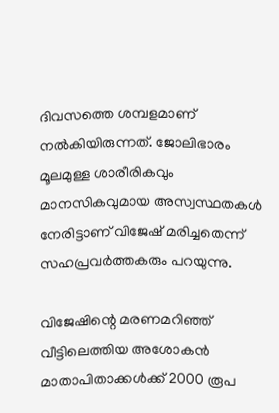ദിവസത്തെ ശമ്പളമാണ് നൽകിയിരുന്നത്. ജോലിഭാരം മൂലമുള്ള ശാരീരികവും മാനസികവുമായ അസ്വസ്ഥതകൾ നേരിട്ടാണ് വിജേഷ് മരിച്ചതെന്ന് സഹപ്രവർത്തകരും പറയുന്നു.

വിജേഷിന്റെ മരണമറിഞ്ഞ് വീട്ടിലെത്തിയ അശോകൻ മാതാപിതാക്കൾക്ക് 2000 രൂപ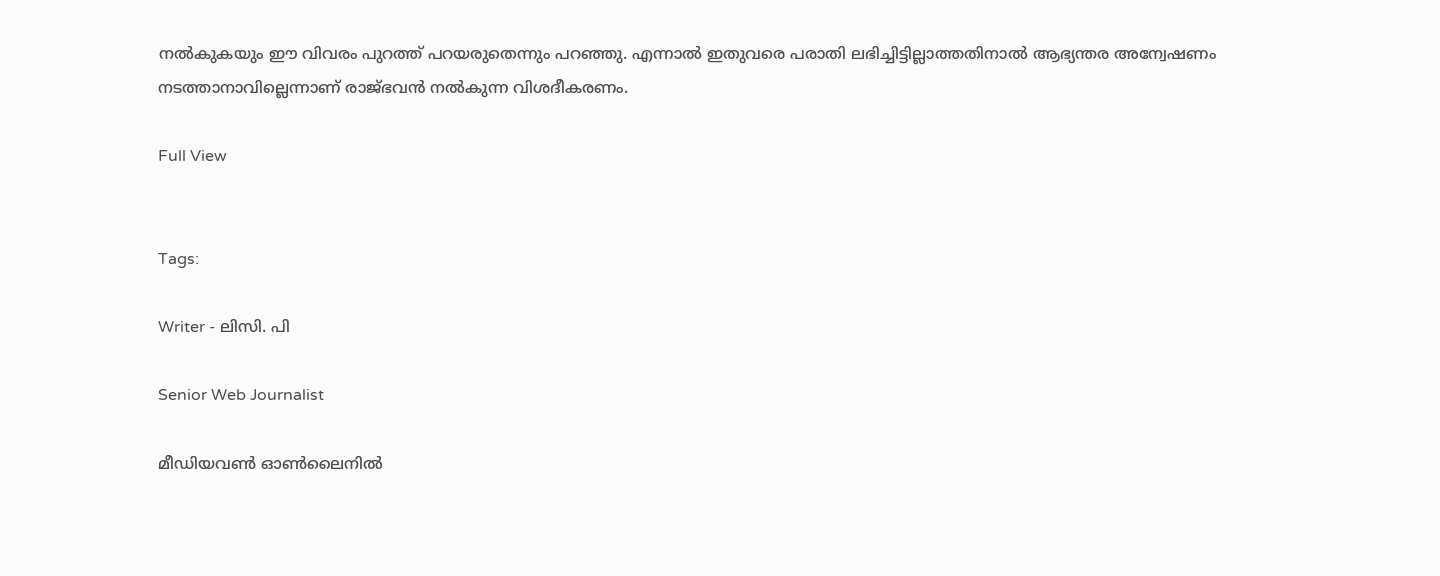നൽകുകയും ഈ വിവരം പുറത്ത് പറയരുതെന്നും പറഞ്ഞു. എന്നാൽ ഇതുവരെ പരാതി ലഭിച്ചിട്ടില്ലാത്തതിനാൽ ആഭ്യന്തര അന്വേഷണം നടത്താനാവില്ലെന്നാണ് രാജ്ഭവൻ നൽകുന്ന വിശദീകരണം.

Full View


Tags:

Writer - ലിസി. പി

Senior Web Journalist

മീഡിയവൺ ഓൺലൈനിൽ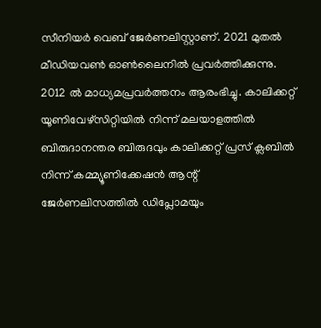സീനിയർ വെബ് ജേർണലിസ്റ്റാണ്. 2021 മുതൽ മീഡിയവൺ ഓൺലൈനിൽ പ്രവർത്തിക്കുന്നു. 2012 ല്‍ മാധ്യമപ്രവര്‍ത്തനം ആരംഭിച്ചു. കാലിക്കറ്റ് യൂണിവേഴ്‌സിറ്റിയിൽ നിന്ന് മലയാളത്തിൽ ബിരുദാനന്തര ബിരുദവും കാലിക്കറ്റ് പ്രസ് ക്ലബിൽ നിന്ന് കമ്മ്യൂണിക്കേഷൻ ആന്റ് ജേർണലിസത്തിൽ ഡിപ്ലോമയും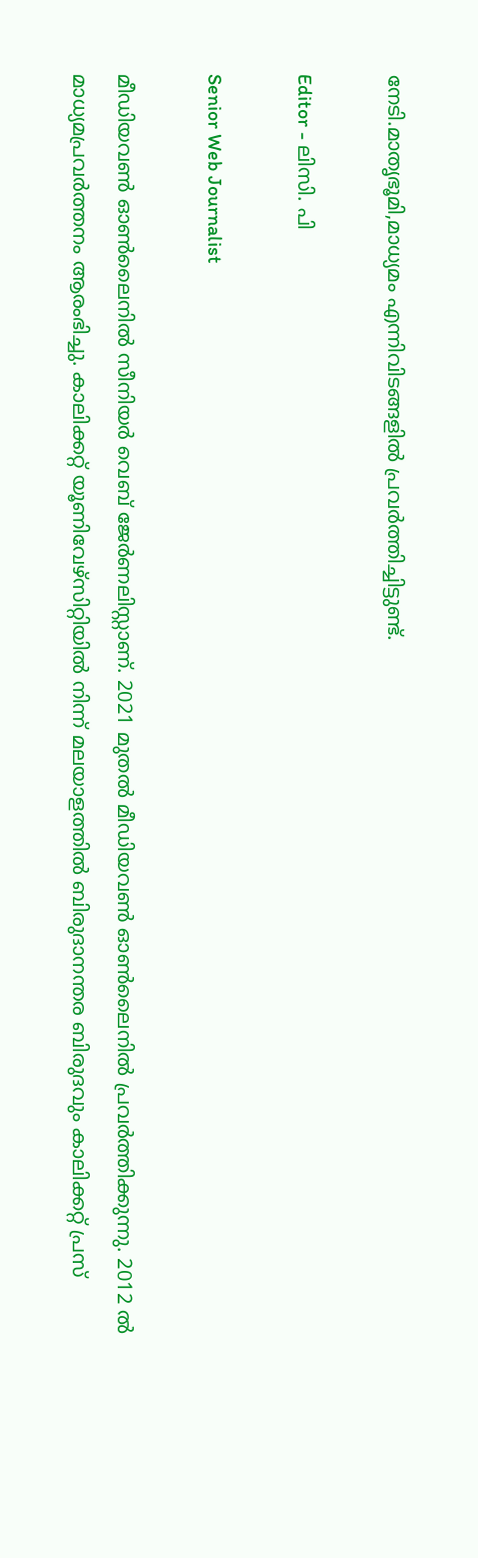നേടി.മാതൃഭൂമി,മാധ്യമം എന്നിവിടങ്ങളിൽ പ്രവർത്തിച്ചിട്ടുണ്ട്.

Editor - ലിസി. പി

Senior Web Journalist

മീഡിയവൺ ഓൺലൈനിൽ സീനിയർ വെബ് ജേർണലിസ്റ്റാണ്. 2021 മുതൽ മീഡിയവൺ ഓൺലൈനിൽ പ്രവർത്തിക്കുന്നു. 2012 ല്‍ മാധ്യമപ്രവര്‍ത്തനം ആരംഭിച്ചു. കാലിക്കറ്റ് യൂണിവേഴ്‌സിറ്റിയിൽ നിന്ന് മലയാളത്തിൽ ബിരുദാനന്തര ബിരുദവും കാലിക്കറ്റ് പ്രസ്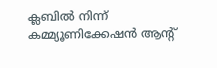ക്ലബിൽ നിന്ന് കമ്മ്യൂണിക്കേഷൻ ആന്റ്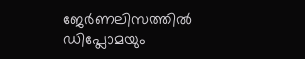ജേർണലിസത്തിൽ ഡിപ്ലോമയും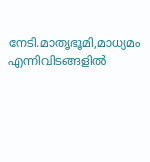നേടി.മാതൃഭൂമി,മാധ്യമം എന്നിവിടങ്ങളിൽ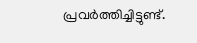പ്രവർത്തിച്ചിട്ടുണ്ട്.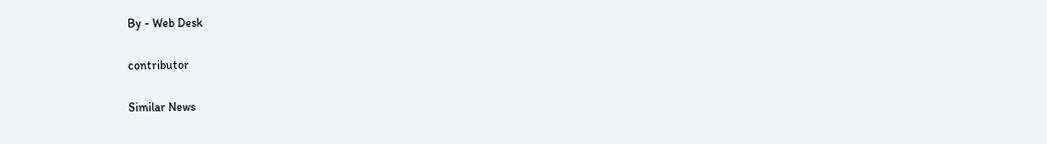By - Web Desk

contributor

Similar News